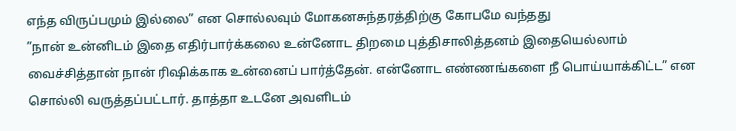எந்த விருப்பமும் இல்லை” என சொல்லவும் மோகனசுந்தரத்திற்கு கோபமே வந்தது
”நான் உன்னிடம் இதை எதிர்பார்க்கலை உன்னோட திறமை புத்திசாலித்தனம் இதையெல்லாம் வைச்சித்தான் நான் ரிஷிக்காக உன்னைப் பார்த்தேன். என்னோட எண்ணங்களை நீ பொய்யாக்கிட்ட” என சொல்லி வருத்தப்பட்டார். தாத்தா உடனே அவளிடம்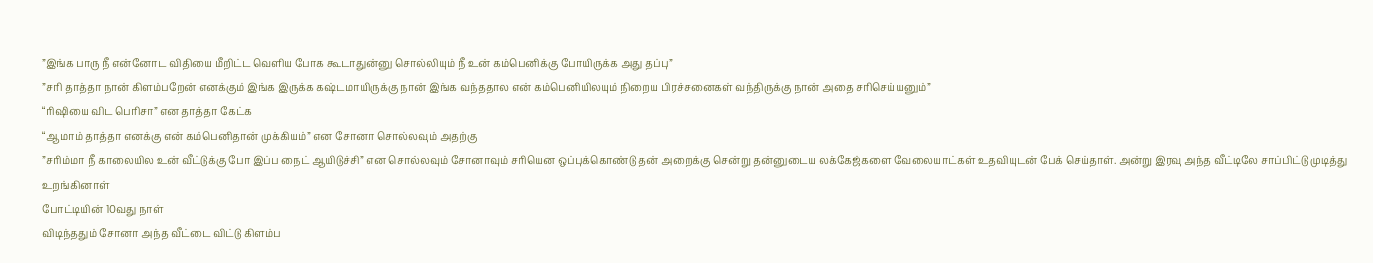”இங்க பாரு நீ என்னோட விதியை மீறிட்ட வெளிய போக கூடாதுன்னு சொல்லியும் நீ உன் கம்பெனிக்கு போயிருக்க அது தப்பு”
”சரி தாத்தா நான் கிளம்பறேன் எனக்கும் இங்க இருக்க கஷ்டமாயிருக்கு நான் இங்க வந்ததால என் கம்பெனியிலயும் நிறைய பிரச்சனைகள் வந்திருக்கு நான் அதை சரிசெய்யனும்”
“ரிஷியை விட பெரிசா” என தாத்தா கேட்க
“ஆமாம் தாத்தா எனக்கு என் கம்பெனிதான் முக்கியம்” என சோனா சொல்லவும் அதற்கு
”சரிம்மா நீ காலையில உன் வீட்டுக்கு போ இப்ப நைட் ஆயிடுச்சி” என சொல்லவும் சோனாவும் சரியென ஒப்புக்கொண்டு தன் அறைக்கு சென்று தன்னுடைய லக்கேஜ்களை வேலையாட்கள் உதவியுடன் பேக் செய்தாள். அன்று இரவு அந்த வீட்டிலே சாப்பிட்டு முடித்து உறங்கினாள்
போட்டியின் 10வது நாள்
விடிந்ததும் சோனா அந்த வீட்டை விட்டு கிளம்ப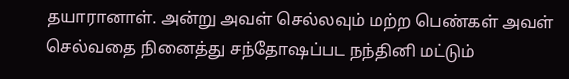தயாரானாள். அன்று அவள் செல்லவும் மற்ற பெண்கள் அவள் செல்வதை நினைத்து சந்தோஷப்பட நந்தினி மட்டும்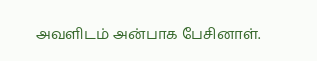அவளிடம் அன்பாக பேசினாள்.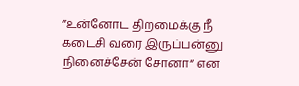”உன்னோட திறமைக்கு நீ கடைசி வரை இருப்பன்னு நினைச்சேன் சோனா“ என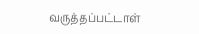வருத்தப்பட்டாள்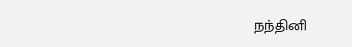நந்தினி